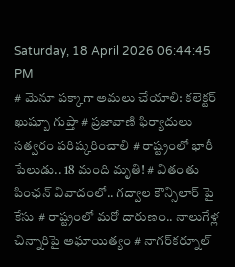Saturday, 18 April 2026 06:44:45 PM
# మెనూ పక్కాగా అమలు చేయాలి: కలెక్టర్ ఖుష్బూ గుప్తా # ప్రజావాణి ఫిర్యాదులు సత్వరం పరిష్కరించాలి # రాష్ట్రంలో భారీ పేలుడు.. 18 మంది మృతి! # వితంతు పింఛన్ వివాదంలో.. గద్వాల కౌన్సిలార్ పై కేసు # రాష్ట్రంలో మరో దారుణం.. నాలుగేళ్ల చిన్నారిపై అఘాయిత్యం # నాగర్‌కర్నూల్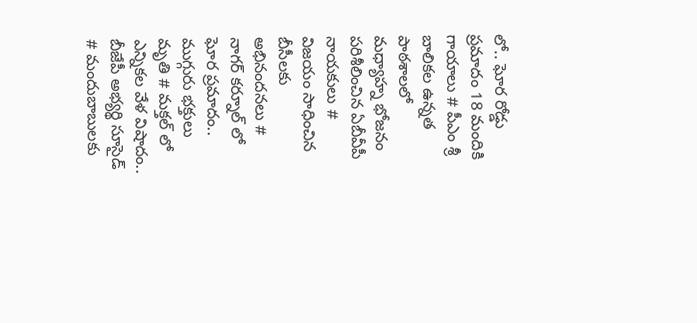లో.. ఘోర రోడ్డు ప్రమాదం 18 మందికి గాయాలు # పీఎం శ్రీ బాలికల ఉన్నత పాఠశాలలో మధ్యాహ్న భోజనం పరిశీలించిన ఏబీవీపీ నాయకులు # విజయం సాధించిన బీసీలకు అభినందనలు # నాగర్ కర్నూల్ లో ఘోర ప్రమాదం.. ముగ్గురు భక్తులు మృతి # మక్తల్ లో ఎన్నికల వేళ విషాదం.. బీజేపీ అభ్యర్థి సూసైడ్ # మందుబాబులకు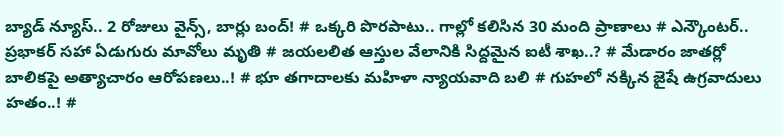బ్యాడ్ న్యూస్.. 2 రోజులు వైన్స్, బార్లు బంద్! # ఒక్కరి పొరపాటు.. గాల్లో కలిసిన 30 మంది ప్రాణాలు # ఎన్కౌంటర్.. ప్రభాకర్ సహా ఏడుగురు మావోలు మృతి # జయలలిత ఆస్తుల వేలానికి సిద్దమైన ఐటీ శాఖ..? # మేడారం జాతర్లో బాలికపై అత్యాచారం ఆరోపణలు..! # భూ తగాదాలకు మహిళా న్యాయవాది బలి # గుహలో నక్కిన జైషే ఉగ్రవాదులు హతం..! #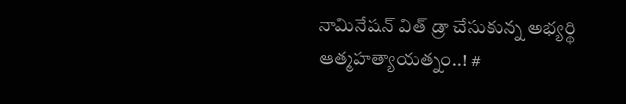నామినేషన్ విత్ డ్రా చేసుకున్న అభ్యర్థి ఆత్మహత్యాయత్నం..! #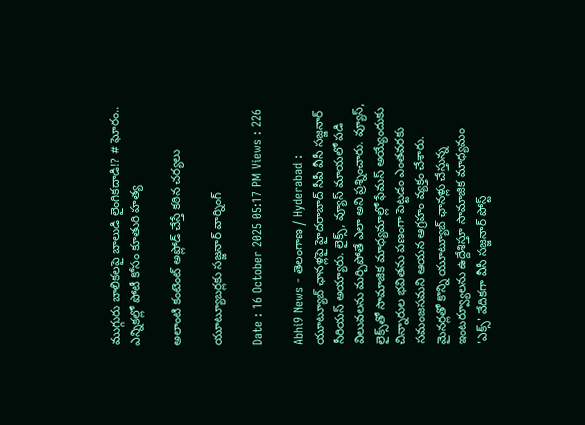ముగ్గురు బాలికలపై బాలుడి లైంగికదాడి!? # ఘోరం.. ఎన్నికల్లో పోటీ కోసం కూతురి హత్య

అలాంటి కంటెంట్ అప్లోడ్ చేస్తే కఠిన చర్యలు

యూట్యూబర్లకు సజ్జనార్ వార్నింగ్

Date : 16 October 2025 05:17 PM Views : 226

Abhi9 News - తెలంగాణ / Hyderabad : యూట్యూబ్ ఛానళ్లపై హైదరాబాద్ సీపీ వీసీ సజ్జనార్ సీరియస్ అయ్యారు. లైక్స్, వ్యూస్ మాయలో పడి విలువలను మర్చిపోతే ఎలా అని ప్రశ్నించారు. వ్యూస్‌, లైక్స్‌తో సామాజిక మాధ్యమాల్లో ఫేమస్‌ అయ్యేందుకు చిన్నారుల భవితను పణంగా పెట్టడం ఎంతవరకు సమంజసమని ఆయన ఆగ్రహం వ్యక్తం చేశారు. మైనర్లతో కొన్ని యూట్యూబ్‌ ఛానళ్లు చేస్తున్న ఇంటర్వ్యూలను ఉద్దేశిస్తూ సామాజిక మాధ్యమం 'ఎక్స్‌' వేదికగా వీసీ సజ్జనార్‌ పోస్ట్‌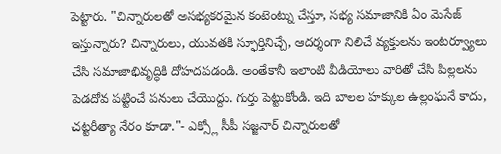పెట్టారు. "చిన్నారులతో అసభ్యకరమైన కంటెంట్ను చేస్తూ, సభ్య సమాజానికి ఏం మెసేజ్ ఇస్తున్నారు? చిన్నారులు, యువతకి స్ఫూర్తినిచ్చే, ఆదర్శంగా నిలిచే వ్యక్తులను ఇంటర్వ్యూలు చేసి సమాజాభివృద్ధికి దోహదపడండి. అంతేకానీ ఇలాంటి వీడియోలు వారితో చేసి పిల్లలను పెడదోవ పట్టించే పనులు చేయొద్దు. గుర్తు పెట్టుకోండి. ఇది బాలల హక్కుల ఉల్లంఘనే కాదు, చట్టరీత్యా నేరం కూడా."- ఎక్స్లో సీపీ సజ్జనార్ చిన్నారులతో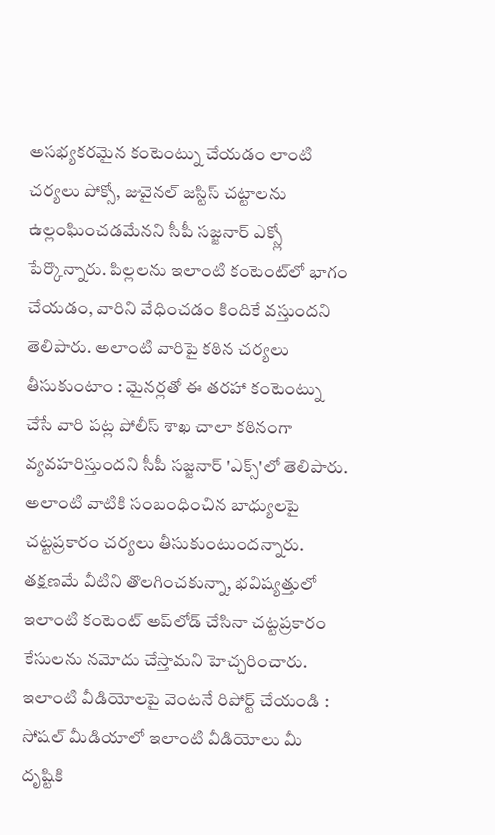అసభ్యకరమైన కంటెంట్ను చేయడం లాంటి చర్యలు పోక్సో, జువైనల్‌ జస్టిస్‌ చట్టాలను ఉల్లంఘించడమేనని సీపీ సజ్జనార్ ఎక్స్లో పేర్కొన్నారు. పిల్లలను ఇలాంటి కంటెంట్‌లో భాగం చేయడం, వారిని వేధించడం కిందికే వస్తుందని తెలిపారు. అలాంటి వారిపై కఠిన చర్యలు తీసుకుంటాం : మైనర్లతో ఈ తరహా కంటెంట్ను చేసే వారి పట్ల పోలీస్‌ శాఖ చాలా కఠినంగా వ్యవహరిస్తుందని సీపీ సజ్జనార్ 'ఎక్స్'లో తెలిపారు. అలాంటి వాటికి సంబంధించిన బాధ్యులపై చట్టప్రకారం చర్యలు తీసుకుంటుందన్నారు. తక్షణమే వీటిని తొలగించకున్నా, భవిష్యత్తులో ఇలాంటి కంటెంట్‌ అప్‌లోడ్‌ చేసినా చట్టప్రకారం కేసులను నమోదు చేస్తామని హెచ్చరించారు. ఇలాంటి వీడియోలపై వెంటనే రిపోర్ట్ చేయండి : సోషల్‌ మీడియాలో ఇలాంటి వీడియోలు మీ దృష్టికి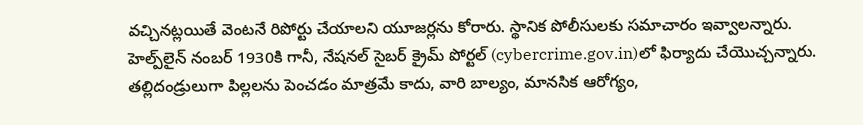వచ్చినట్లయితే వెంటనే రిపోర్టు చేయాలని యూజర్లను కోరారు. స్థానిక పోలీసులకు సమాచారం ఇవ్వాలన్నారు. హెల్ప్‌లైన్‌ నంబర్‌ 1930కి గానీ, నేషనల్ సైబర్‌ క్రైమ్‌ పోర్టల్‌ (cybercrime.gov.in)లో ఫిర్యాదు చేయొచ్చన్నారు. తల్లిదండ్రులుగా పిల్లలను పెంచడం మాత్రమే కాదు, వారి బాల్యం, మానసిక ఆరోగ్యం,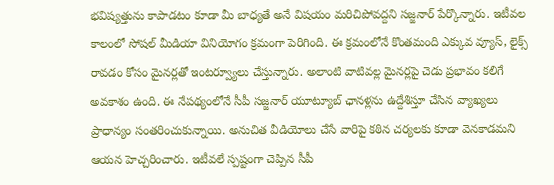భవిష్యత్తును కాపాడటం కూడా మీ బాధ్యతే అనే విషయం మరిచిపోవద్దని సజ్జనార్ పేర్కొన్నారు. ఇటీవల కాలంలో సోషల్ మీడియా వినియోగం క్రమంగా పెరిగింది. ఈ క్రమంలోనే కొంతమంది ఎక్కువ వ్యూస్, లైక్స్ రావడం కోసం మైనర్లతో ఇంటర్వ్యూలు చేస్తున్నారు. అలాంటి వాటివల్ల మైనర్లపై చెడు ప్రభావం కలిగే అవకాశం ఉంది. ఈ నేపథ్యంలోనే సీపీ సజ్జనార్ యూట్యూబ్ ఛానళ్లను ఉద్దేశిస్తూ చేసిన వ్యాఖ్యలు ప్రాధాన్యం సంతరించుకున్నాయి. అనుచిత వీడియోలు చేసే వారిపై కఠిన చర్యలకు కూడా వెనకాడమని ఆయన హెచ్చరించారు. ఇటీవలే స్పష్టంగా చెప్పిన సీపీ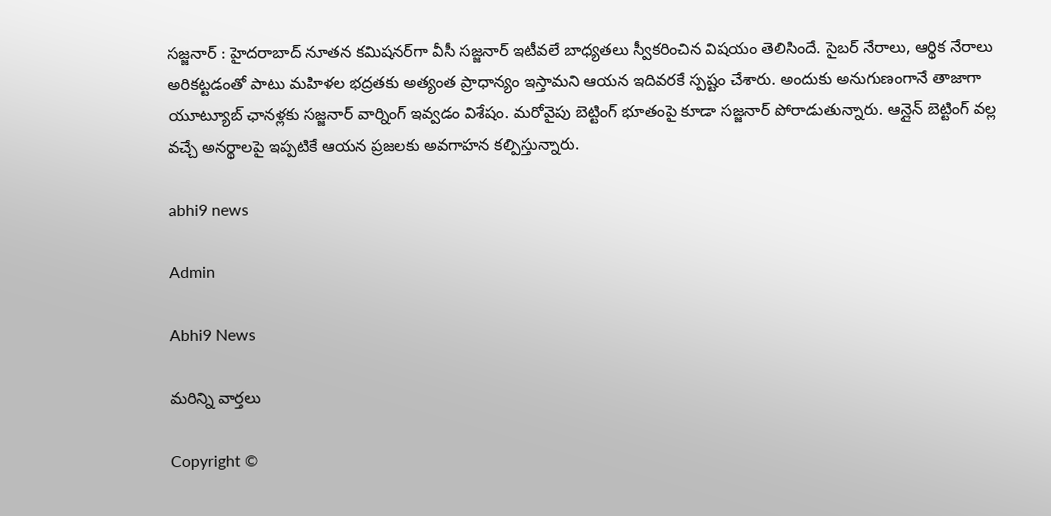సజ్జనార్ : హైదరాబాద్‌ నూతన కమిషనర్‌గా వీసీ సజ్జనార్‌ ఇటీవలే బాధ్యతలు స్వీకరించిన విషయం తెలిసిందే. సైబర్‌ నేరాలు, ఆర్థిక నేరాలు అరికట్టడంతో పాటు మహిళల భద్రతకు అత్యంత ప్రాధాన్యం ఇస్తామని ఆయన ఇదివరకే స్పష్టం చేశారు. అందుకు అనుగుణంగానే తాజాగా యూట్యూబ్ ఛానళ్లకు సజ్జనార్ వార్నింగ్ ఇవ్వడం విశేషం. మరోవైపు బెట్టింగ్ భూతంపై కూడా సజ్జనార్ పోరాడుతున్నారు. ఆన్లైన్ బెట్టింగ్ వల్ల వచ్చే అనర్థాలపై ఇప్పటికే ఆయన ప్రజలకు అవగాహన కల్పిస్తున్నారు.

abhi9 news

Admin

Abhi9 News

మరిన్ని వార్తలు

Copyright ©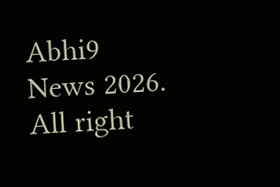Abhi9 News 2026. All right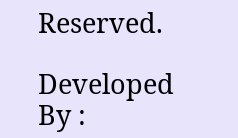Reserved.

Developed By :